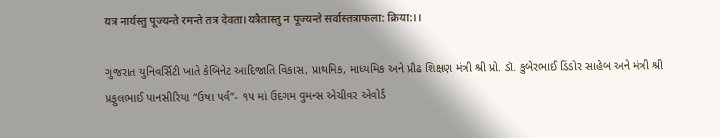यत्र नार्यस्तु पूज्यन्ते रमन्ते तत्र देवता।यत्रैतास्तु न पूज्यन्ते सर्वास्तत्राफला: क्रिया:।।

ગુજરાત યુનિવર્સિટી ખાતે કેબિનેટ આદિજાતિ વિકાસ, પ્રાથમિક, માધ્યમિક અને પ્રૌઢ શિક્ષણ મંત્રી શ્રી પ્રો. ડૉ. કુબેરભાઈ ડિંડોર સાહેબ અને મંત્રી શ્રી પ્રફુલભાઈ પાનસીરિયા “ઉષા પર્વ”- ૧૫ માં ઉદગમ વુમન્સ એચીવર એવોર્ડ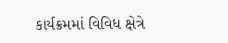કાર્યક્રમમાં વિવિધ ક્ષેત્રે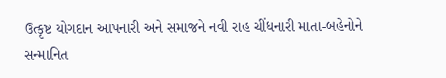ઉત્કૃષ્ટ યોગદાન આપનારી અને સમાજને નવી રાહ ચીંધનારી માતા-બહેનોને સન્માનિત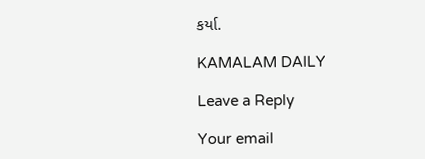કર્યા.

KAMALAM DAILY

Leave a Reply

Your email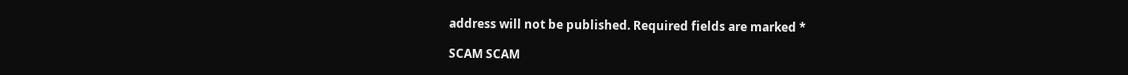address will not be published. Required fields are marked *

SCAM SCAM